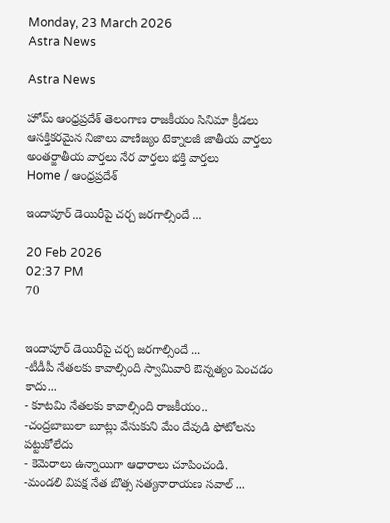Monday, 23 March 2026
Astra News

Astra News

హోమ్ ఆంధ్రప్రదేశ్ తెలంగాణ రాజకీయం సినిమా క్రీడలు ఆసక్తికరమైన నిజాలు వాణిజ్యం టెక్నాలజీ జాతీయ వార్తలు అంతర్జాతీయ వార్తలు నేర వార్తలు భక్తి వార్తలు
Home / ఆంధ్రప్రదేశ్

ఇందాపూర్ డెయిరీపై చర్చ జరగాల్సిందే ...

20 Feb 2026
02:37 PM
70


ఇందాపూర్ డెయిరీపై చర్చ జరగాల్సిందే ...
-టీడీపీ నేతలకు కావాల్సింది స్వామివారి ఔన్నత్యం పెంచడం కాదు...
- కూటమి నేతలకు కావాల్సింది రాజకీయం..
-చంద్రబాబులా బూట్లు వేసుకుని మేం దేవుడి ఫోటోలను పట్టుకోలేదు
- కెమెరాలు ఉన్నాయిగా ఆధారాలు చూపించండి.
-మండలి విపక్ష నేత బొత్స సత్యనారాయణ సవాల్ ...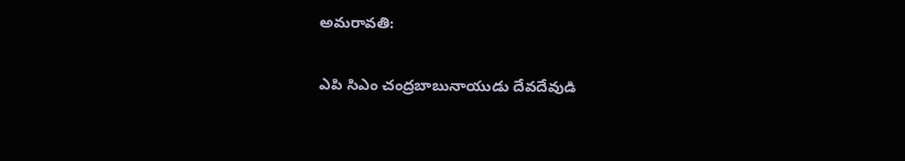అమరావతి:

ఎపి సిఎం చంద్రబాబునాయుడు దేవదేవుడి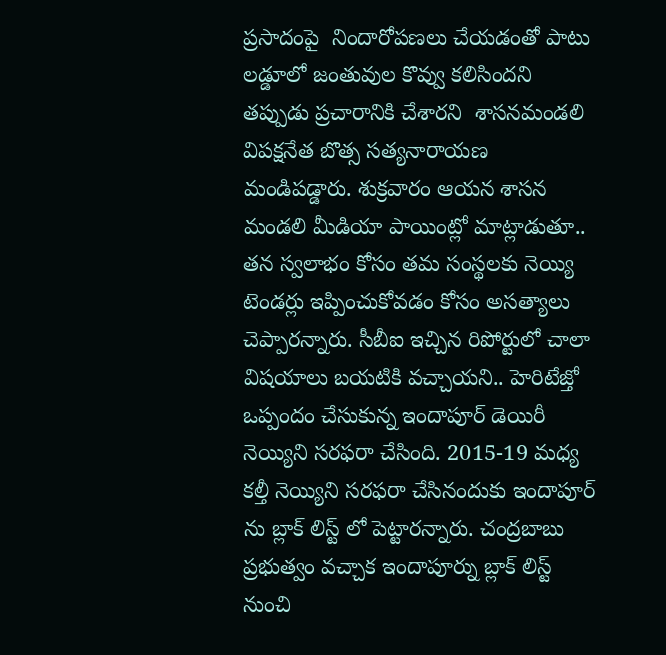ప్రసాదంపై  నిందారోపణలు చేయడంతో పాటు లడ్డూలో జంతువుల కొవ్వు కలిసిందని తప్పుడు ప్రచారానికి చేశారని  శాసనమండలి విపక్షనేత బొత్స సత్యనారాయణ మండిపడ్డారు. శుక్రవారం ఆయన శాసన మండలి మీడియా పాయింట్లో మాట్లాడుతూ.. తన స్వలాభం కోసం తమ సంస్థలకు నెయ్యి టెండర్లు ఇప్పించుకోవడం కోసం అసత్యాలు చెప్పారన్నారు. సీబీఐ ఇచ్చిన రిపోర్టులో చాలా విషయాలు బయటికి వచ్చాయని.. హెరిటేజ్తో ఒప్పందం చేసుకున్న ఇందాపూర్ డెయిరీ నెయ్యిని సరఫరా చేసింది. 2015-19 మధ్య కల్తీ నెయ్యిని సరఫరా చేసినందుకు ఇందాపూర్ ను బ్లాక్ లిస్ట్ లో పెట్టారన్నారు. చంద్రబాబు ప్రభుత్వం వచ్చాక ఇందాపూర్ను బ్లాక్ లిస్ట్ నుంచి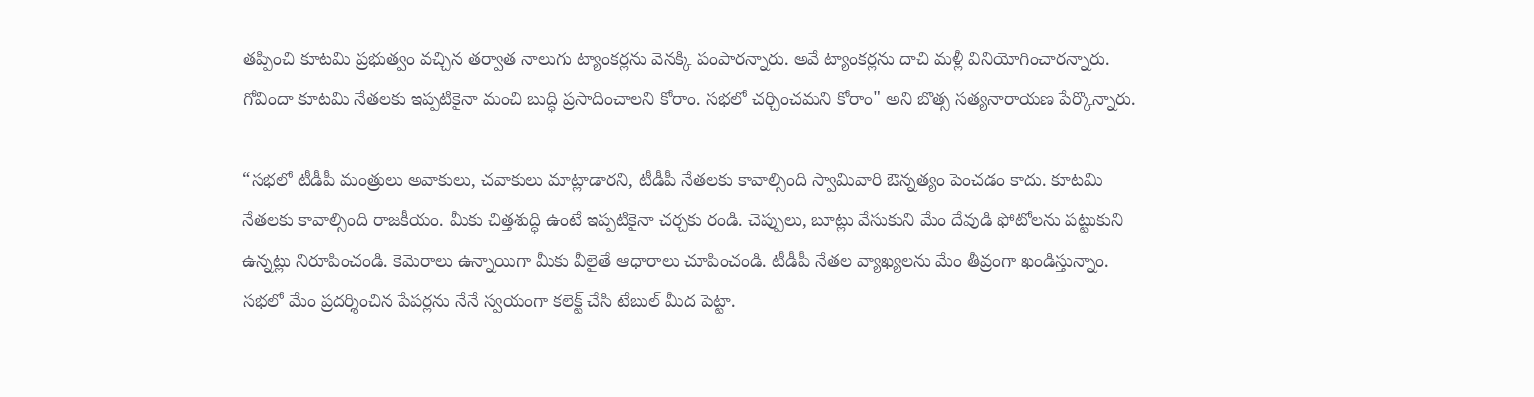తప్పించి కూటమి ప్రభుత్వం వచ్చిన తర్వాత నాలుగు ట్యాంకర్లను వెనక్కి పంపారన్నారు. అవే ట్యాంకర్లను దాచి మళ్లీ వినియోగించారన్నారు. గోవిందా కూటమి నేతలకు ఇప్పటికైనా మంచి బుద్ధి ప్రసాదించాలని కోరాం. సభలో చర్చించమని కోరాం" అని బొత్స సత్యనారాయణ పేర్కొన్నారు.

“సభలో టీడీపీ మంత్రులు అవాకులు, చవాకులు మాట్లాడారని, టీడీపీ నేతలకు కావాల్సింది స్వామివారి ఔన్నత్యం పెంచడం కాదు. కూటమి నేతలకు కావాల్సింది రాజకీయం. మీకు చిత్తశుద్ధి ఉంటే ఇప్పటికైనా చర్చకు రండి. చెప్పులు, బూట్లు వేసుకుని మేం దేవుడి ఫోటోలను పట్టుకుని ఉన్నట్లు నిరూపించండి. కెమెరాలు ఉన్నాయిగా మీకు వీలైతే ఆధారాలు చూపించండి. టీడీపీ నేతల వ్యాఖ్యలను మేం తీవ్రంగా ఖండిస్తున్నాం. సభలో మేం ప్రదర్శించిన పేపర్లను నేనే స్వయంగా కలెక్ట్ చేసి టేబుల్ మీద పెట్టా.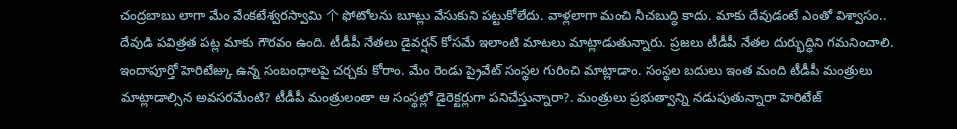చంద్రబాబు లాగా మేం వేంకటేశ్వరస్వామి 个 ఫోటోలను బూట్లు వేసుకుని పట్టుకోలేదు. వాళ్లలాగా మంచి నీచబుద్ధి కాదు. మాకు దేవుడంటే ఎంతో విశ్వాసం.. దేవుడి పవిత్రత పట్ల మాకు గౌరవం ఉంది. టీడీపీ నేతలు డైవర్షన్ కోసమే ఇలాంటి మాటలు మాట్లాడుతున్నారు. ప్రజలు టీడీపీ నేతల దుర్భుద్ధిని గమనించాలి. ఇందాపూర్తో హెరిటేజ్కు ఉన్న సంబంధాలపై చర్చకు కోరాం. మేం రెండు ప్రైవేట్ సంస్థల గురించి మాట్లాడాం. సంస్థల బదులు ఇంత మంది టీడీపీ మంత్రులు మాట్లాడాల్సిన అవసరమేంటి? టీడీపీ మంత్రులంతా ఆ సంస్థల్లో డైరెక్టర్లుగా పనిచేస్తున్నారా?. మంత్రులు ప్రభుత్వాన్ని నడుపుతున్నారా హెరిటేజ్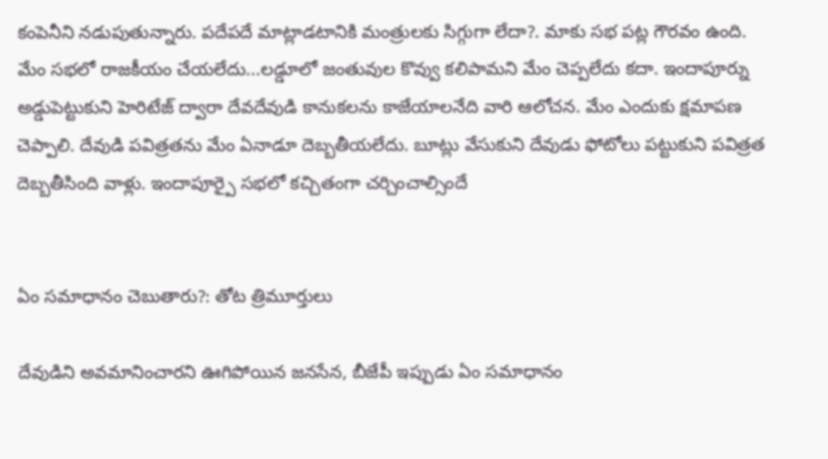కంపెనీని నడుపుతున్నారు. పదేపదే మాట్లాడటానికి మంత్రులకు సిగ్గుగా లేదా?. మాకు సభ పట్ల గౌరవం ఉంది. మేం సభలో రాజకీయం చేయలేదు...లడ్డూలో జంతువుల కొవ్వు కలిపామని మేం చెప్పలేదు కదా. ఇందాపూర్ను అడ్డుపెట్టుకుని హెరిటేజ్ ద్వారా దేవదేవుడి కానుకలను కాజేయాలనేది వారి ఆలోచన. మేం ఎందుకు క్షమాపణ చెప్పాలి. దేవుడి పవిత్రతను మేం ఏనాడూ దెబ్బతీయలేదు. బూట్లు వేసుకుని దేవుడు ఫోటోలు పట్టుకుని పవిత్రత దెబ్బతీసింది వాళ్లు. ఇందాపూర్పై సభలో కచ్చితంగా చర్చించాల్సిందే


ఏం సమాధానం చెబుతారు?: తోట త్రిమూర్తులు

దేవుడిని అవమానించారని ఊగిపోయిన జనసేన, బీజేపీ ఇప్పుడు ఏం సమాధానం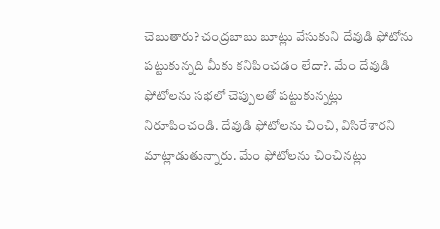చెబుతారు? చంద్రబాబు బూట్లు వేసుకుని దేవుడి ఫోటోను పట్టుకున్నది మీకు కనిపించడం లేదా?. మేం దేవుడి ఫోటోలను సభలో చెప్పులతో పట్టుకున్నట్లు నిరూపించండి. దేవుడి ఫోటోలను చించి, విసిరేశారని మాట్లాడుతున్నారు. మేం ఫోటోలను చించినట్లు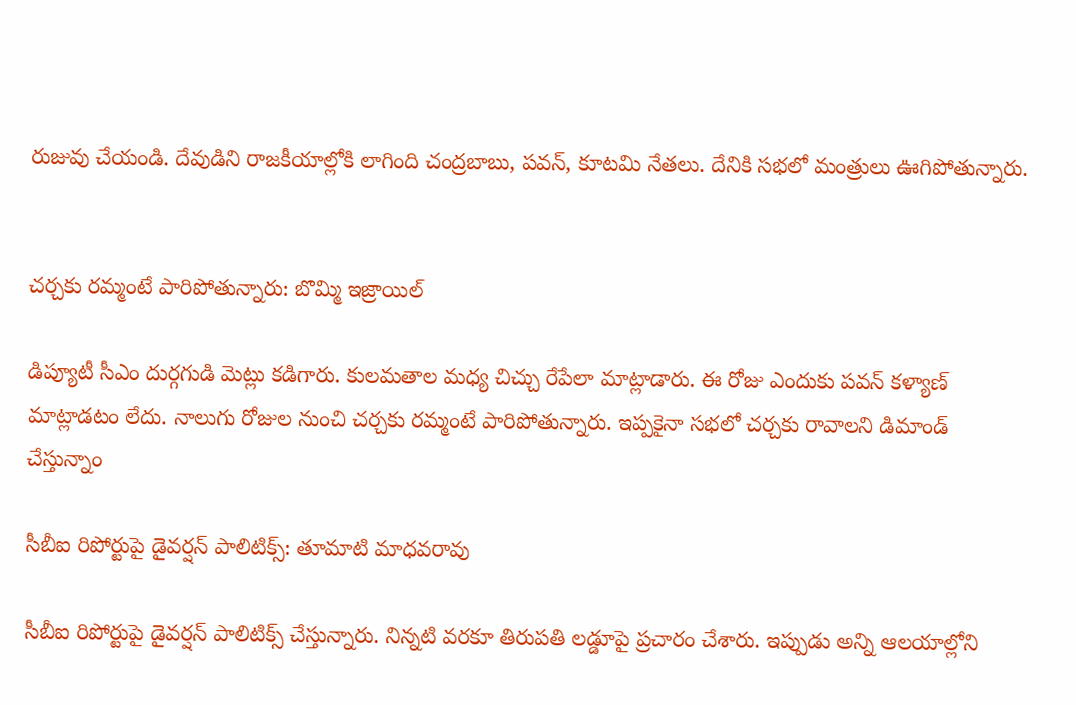రుజువు చేయండి. దేవుడిని రాజకీయాల్లోకి లాగింది చంద్రబాబు, పవన్, కూటమి నేతలు. దేనికి సభలో మంత్రులు ఊగిపోతున్నారు.


చర్చకు రమ్మంటే పారిపోతున్నారు: బొమ్మి ఇజ్రాయిల్

డిప్యూటీ సీఎం దుర్గగుడి మెట్లు కడిగారు. కులమతాల మధ్య చిచ్చు రేపేలా మాట్లాడారు. ఈ రోజు ఎందుకు పవన్ కళ్యాణ్ మాట్లాడటం లేదు. నాలుగు రోజుల నుంచి చర్చకు రమ్మంటే పారిపోతున్నారు. ఇప్పకైనా సభలో చర్చకు రావాలని డిమాండ్ చేస్తున్నాం

సీబీఐ రిపోర్టుపై డైవర్షన్ పాలిటిక్స్: తూమాటి మాధవరావు

సీబీఐ రిపోర్టుపై డైవర్షన్ పాలిటిక్స్ చేస్తున్నారు. నిన్నటి వరకూ తిరుపతి లడ్డూపై ప్రచారం చేశారు. ఇప్పుడు అన్ని ఆలయాల్లోని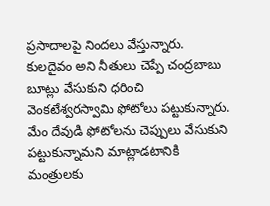ప్రసాదాలపై నిందలు వేస్తున్నారు. కులదైవం అని నీతులు చెప్పే చంద్రబాబు బూట్లు వేసుకుని ధరించి వెంకటేశ్వరస్వామి ఫోటోలు పట్టుకున్నారు. మేం దేవుడి ఫోటోలను చెప్పులు వేసుకుని పట్టుకున్నామని మాట్లాడటానికి మంత్రులకు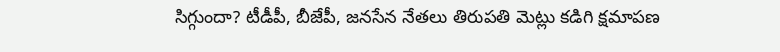సిగ్గుందా? టీడీపీ, బీజేపీ, జనసేన నేతలు తిరుపతి మెట్లు కడిగి క్షమాపణ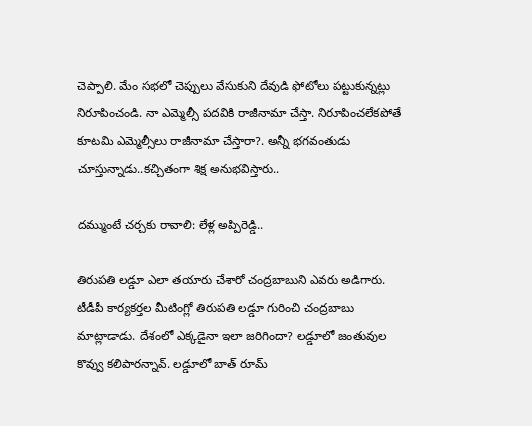చెప్పాలి. మేం సభలో చెప్పులు వేసుకుని దేవుడి ఫోటోలు పట్టుకున్నట్లు నిరూపించండి. నా ఎమ్మెల్సీ పదవికి రాజీనామా చేస్తా. నిరూపించలేకపోతే కూటమి ఎమ్మెల్సీలు రాజీనామా చేస్తారా?. అన్నీ భగవంతుడు చూస్తున్నాడు..కచ్చితంగా శిక్ష అనుభవిస్తారు..

దమ్ముంటే చర్చకు రావాలి: లేళ్ల అప్పిరెడ్డి..

తిరుపతి లడ్డూ ఎలా తయారు చేశారో చంద్రబాబుని ఎవరు అడిగారు. టీడీపీ కార్యకర్తల మీటింగ్లో తిరుపతి లడ్డూ గురించి చంద్రబాబు మాట్లాడాడు. దేశంలో ఎక్కడైనా ఇలా జరిగిందా? లడ్డూలో జంతువుల కొవ్వు కలిపారన్నావ్. లడ్డూలో బాత్ రూమ్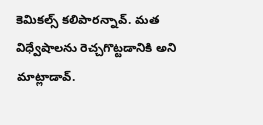కెమికల్స్ కలిపారన్నావ్. మత విధ్వేషాలను రెచ్చగొట్టడానికి అని మాట్లాడావ్.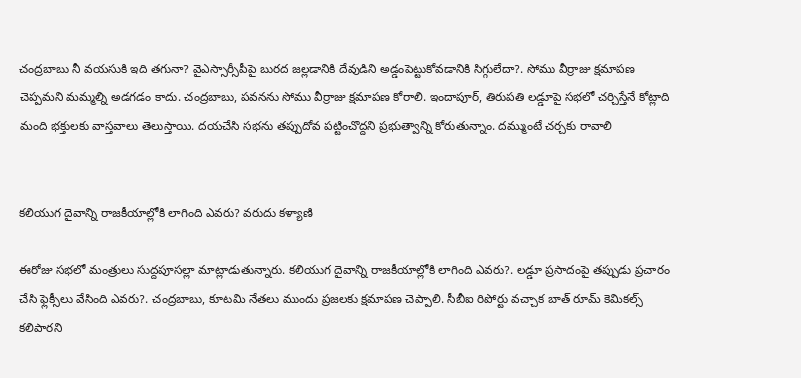చంద్రబాబు నీ వయసుకి ఇది తగునా? వైఎస్సార్సీపీపై బురద జల్లడానికి దేవుడిని అడ్డంపెట్టుకోవడానికి సిగ్గులేదా?. సోము వీర్రాజు క్షమాపణ చెప్పమని మమ్మల్ని అడగడం కాదు. చంద్రబాబు, పవనను సోము వీర్రాజు క్షమాపణ కోరాలి. ఇందాపూర్, తిరుపతి లడ్డూపై సభలో చర్చిస్తేనే కోట్లాది మంది భక్తులకు వాస్తవాలు తెలుస్తాయి. దయచేసి సభను తప్పుదోవ పట్టించొద్దని ప్రభుత్వాన్ని కోరుతున్నాం. దమ్ముంటే చర్చకు రావాలి


కలియుగ దైవాన్ని రాజకీయాల్లోకి లాగింది ఎవరు? వరుదు కళ్యాణి

ఈరోజు సభలో మంత్రులు సుద్దపూసల్లా మాట్లాడుతున్నారు. కలియుగ దైవాన్ని రాజకీయాల్లోకి లాగింది ఎవరు?. లడ్డూ ప్రసాదంపై తప్పుడు ప్రచారం చేసి ఫ్లెక్సీలు వేసింది ఎవరు?. చంద్రబాబు, కూటమి నేతలు ముందు ప్రజలకు క్షమాపణ చెప్పాలి. సీబీఐ రిపోర్టు వచ్చాక బాత్ రూమ్ కెమికల్స్ కలిపారని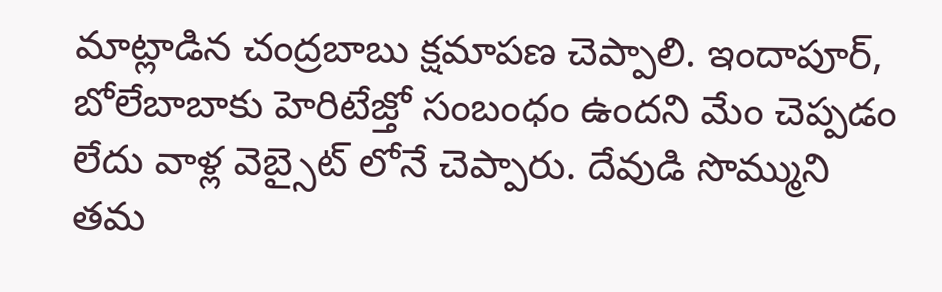మాట్లాడిన చంద్రబాబు క్షమాపణ చెప్పాలి. ఇందాపూర్, బోలేబాబాకు హెరిటేజ్తో సంబంధం ఉందని మేం చెప్పడం లేదు వాళ్ల వెబ్సైట్ లోనే చెప్పారు. దేవుడి సొమ్ముని తమ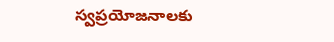స్వప్రయోజనాలకు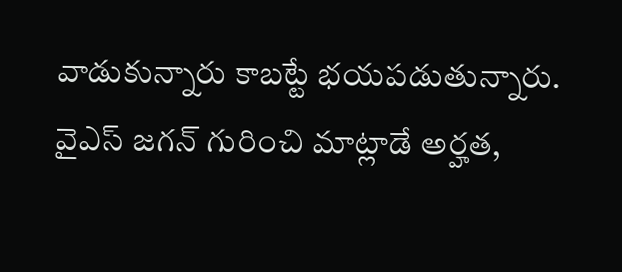వాడుకున్నారు కాబట్టే భయపడుతున్నారు. వైఎస్ జగన్ గురించి మాట్లాడే అర్హత,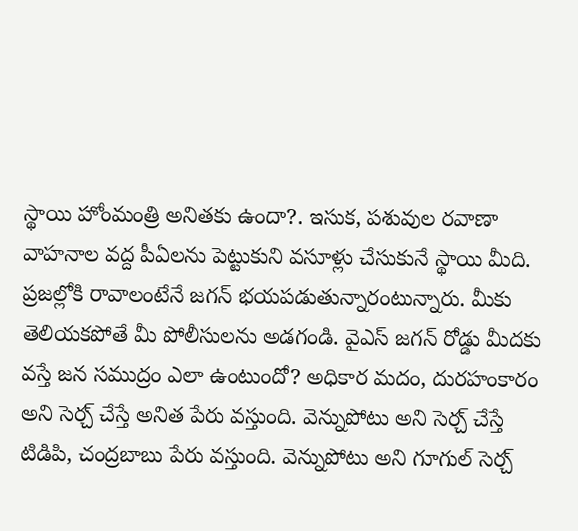స్థాయి హోంమంత్రి అనితకు ఉందా?. ఇసుక, పశువుల రవాణా వాహనాల వద్ద పీఏలను పెట్టుకుని వసూళ్లు చేసుకునే స్థాయి మీది. ప్రజల్లోకి రావాలంటేనే జగన్ భయపడుతున్నారంటున్నారు. మీకు తెలియకపోతే మీ పోలీసులను అడగండి. వైఎస్ జగన్ రోడ్డు మీదకు వస్తే జన సముద్రం ఎలా ఉంటుందో? అధికార మదం, దురహంకారం అని సెర్చ్ చేస్తే అనిత పేరు వస్తుంది. వెన్నుపోటు అని సెర్చ్ చేస్తే టిడిపి, చంద్రబాబు పేరు వస్తుంది. వెన్నుపోటు అని గూగుల్ సెర్చ్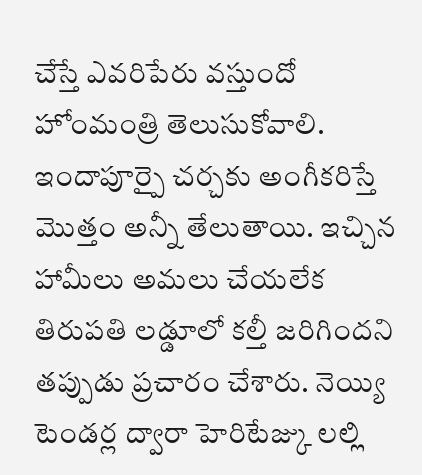చేస్తే ఎవరిపేరు వస్తుందో హోంమంత్రి తెలుసుకోవాలి. ఇందాపూర్పై చర్చకు అంగీకరిస్తే మొత్తం అన్నీ తేలుతాయి. ఇచ్చిన హామీలు అమలు చేయలేక తిరుపతి లడ్డూలో కల్తీ జరిగిందని తప్పుడు ప్రచారం చేశారు. నెయ్యి టెండర్ల ద్వారా హెరిటేజ్కు ಲಲ್ಲಿ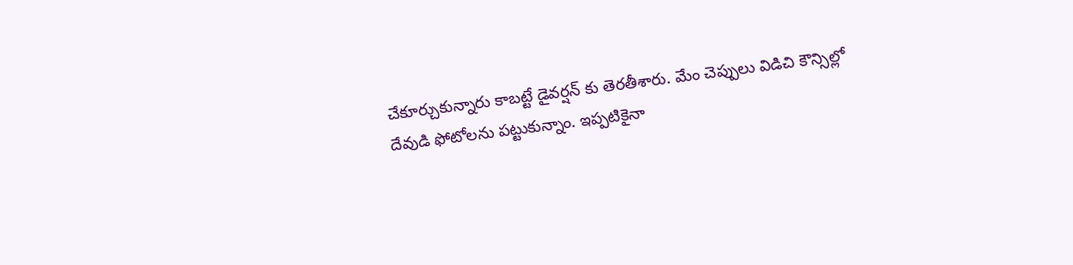చేకూర్చుకున్నారు కాబట్టే డైవర్షన్ కు తెరతీశారు. మేం చెప్పులు విడిచి కౌన్సిల్లో దేవుడి ఫోటోలను పట్టుకున్నాం. ఇప్పటికైనా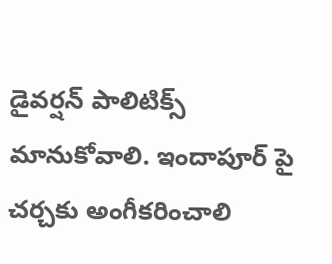డైవర్షన్ పాలిటిక్స్ మానుకోవాలి. ఇందాపూర్ పై చర్చకు అంగీకరించాలి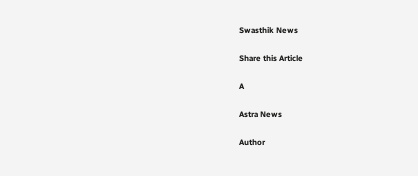Swasthik News

Share this Article

A

Astra News

Author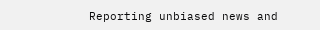Reporting unbiased news and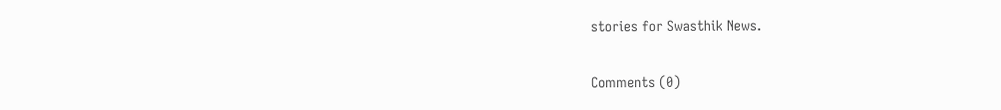stories for Swasthik News.

Comments (0)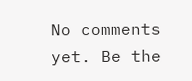No comments yet. Be the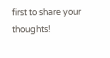first to share your thoughts!